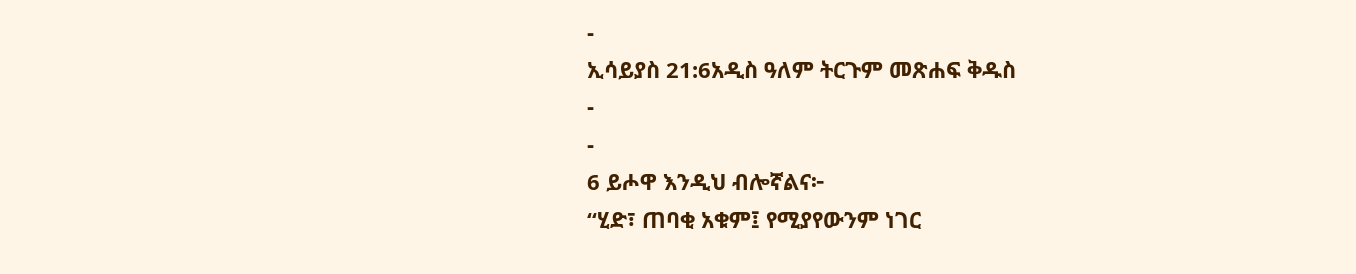-
ኢሳይያስ 21:6አዲስ ዓለም ትርጉም መጽሐፍ ቅዱስ
-
-
6 ይሖዋ እንዲህ ብሎኛልና፦
“ሂድ፣ ጠባቂ አቁም፤ የሚያየውንም ነገር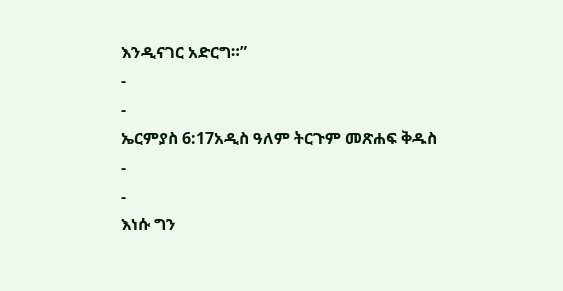እንዲናገር አድርግ።”
-
-
ኤርምያስ 6:17አዲስ ዓለም ትርጉም መጽሐፍ ቅዱስ
-
-
እነሱ ግን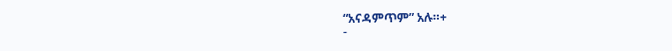“አናዳምጥም” አሉ።+
-